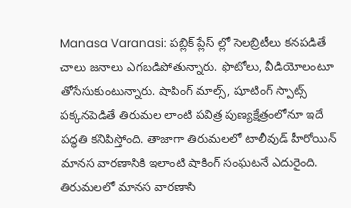Manasa Varanasi: పబ్లిక్ ప్లేస్ ల్లో సెలబ్రిటీలు కనపడితే చాలు జనాలు ఎగబడిపోతున్నారు. ఫొటోలు, వీడియోలంటూ తోసేసుకుంటున్నారు. షాపింగ్ మాల్స్, షూటింగ్ స్పాట్స్ పక్కనపెడితే తిరుమల లాంటి పవిత్ర పుణ్యక్షేత్రంలోనూ ఇదే పద్ధతి కనిపిస్తోంది. తాజాగా తిరుమలలో టాలీవుడ్ హీరోయిన్ మానస వారణాసికి ఇలాంటి షాకింగ్ సంఘటనే ఎదురైంది.
తిరుమలలో మానస వారణాసి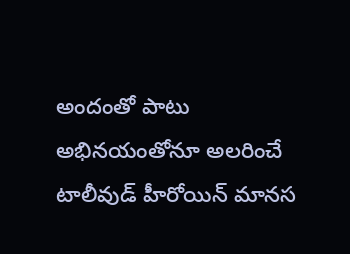అందంతో పాటు అభినయంతోనూ అలరించే టాలీవుడ్ హీరోయిన్ మానస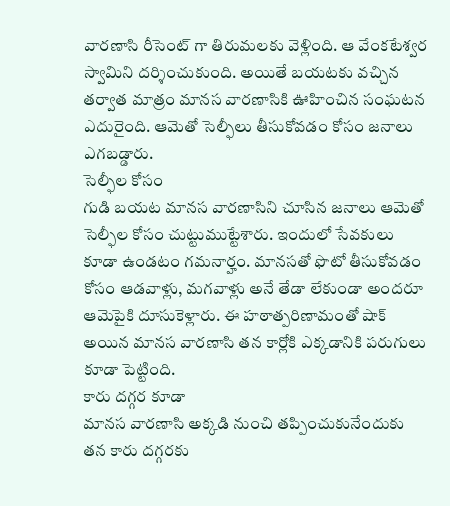వారణాసి రీసెంట్ గా తిరుమలకు వెళ్లింది. ఆ వేంకటేశ్వర స్వామిని దర్శించుకుంది. అయితే బయటకు వచ్చిన తర్వాత మాత్రం మానస వారణాసికి ఊహించిన సంఘటన ఎదురైంది. ఆమెతో సెల్ఫీలు తీసుకోవడం కోసం జనాలు ఎగబడ్డారు.
సెల్ఫీల కోసం
గుడి బయట మానస వారణాసిని చూసిన జనాలు ఆమెతో సెల్ఫీల కోసం చుట్టుముట్టేశారు. ఇందులో సేవకులు కూడా ఉండటం గమనార్హం. మానసతో ఫొటో తీసుకోవడం కోసం ఆడవాళ్లు, మగవాళ్లు అనే తేడా లేకుండా అందరూ ఆమెపైకి దూసుకెళ్లారు. ఈ హఠాత్పరిణామంతో షాక్ అయిన మానస వారణాసి తన కార్లోకి ఎక్కడానికి పరుగులు కూడా పెట్టింది.
కారు దగ్గర కూడా
మానస వారణాసి అక్కడి నుంచి తప్పించుకునేందుకు తన కారు దగ్గరకు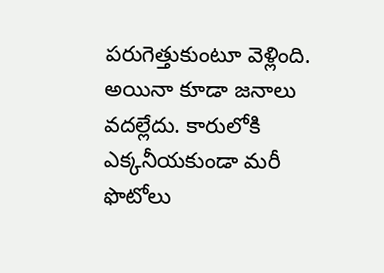పరుగెత్తుకుంటూ వెళ్లింది. అయినా కూడా జనాలు వదల్లేదు. కారులోకి ఎక్కనీయకుండా మరీ ఫొటోలు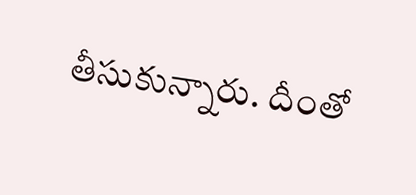తీసుకున్నారు. దీంతో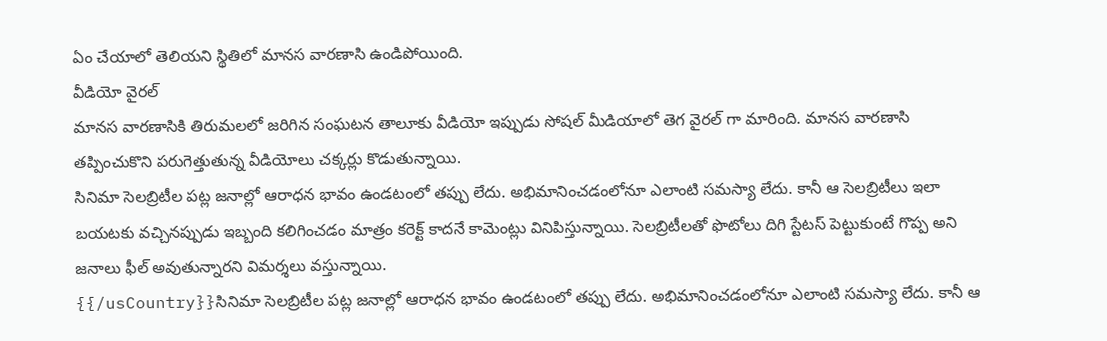ఏం చేయాలో తెలియని స్థితిలో మానస వారణాసి ఉండిపోయింది.
వీడియో వైరల్
మానస వారణాసికి తిరుమలలో జరిగిన సంఘటన తాలూకు వీడియో ఇప్పుడు సోషల్ మీడియాలో తెగ వైరల్ గా మారింది. మానస వారణాసి తప్పించుకొని పరుగెత్తుతున్న వీడియోలు చక్కర్లు కొడుతున్నాయి.
సినిమా సెలబ్రిటీల పట్ల జనాల్లో ఆరాధన భావం ఉండటంలో తప్పు లేదు. అభిమానించడంలోనూ ఎలాంటి సమస్యా లేదు. కానీ ఆ సెలబ్రిటీలు ఇలా బయటకు వచ్చినప్పుడు ఇబ్బంది కలిగించడం మాత్రం కరెక్ట్ కాదనే కామెంట్లు వినిపిస్తున్నాయి. సెలబ్రిటీలతో ఫొటోలు దిగి స్టేటస్ పెట్టుకుంటే గొప్ప అని జనాలు ఫీల్ అవుతున్నారని విమర్శలు వస్తున్నాయి.
{{/usCountry}}సినిమా సెలబ్రిటీల పట్ల జనాల్లో ఆరాధన భావం ఉండటంలో తప్పు లేదు. అభిమానించడంలోనూ ఎలాంటి సమస్యా లేదు. కానీ ఆ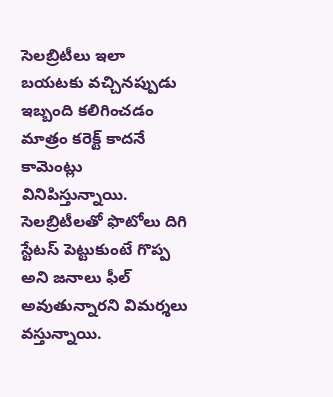సెలబ్రిటీలు ఇలా బయటకు వచ్చినప్పుడు ఇబ్బంది కలిగించడం మాత్రం కరెక్ట్ కాదనే కామెంట్లు వినిపిస్తున్నాయి. సెలబ్రిటీలతో ఫొటోలు దిగి స్టేటస్ పెట్టుకుంటే గొప్ప అని జనాలు ఫీల్ అవుతున్నారని విమర్శలు వస్తున్నాయి.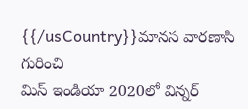{{/usCountry}}మానస వారణాసి గురించి
మిస్ ఇండియా 2020లో విన్నర్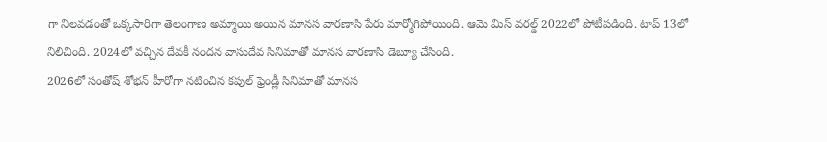గా నిలవడంతో ఒక్కసారిగా తెలంగాణ అమ్మాయి అయిన మానస వారణాసి పేరు మార్మోగిపోయింది. ఆమె మిస్ వరల్డ్ 2022లో పోటీపడింది. టాప్ 13లో నిలిచింది. 2024లో వచ్చిన దేవకీ నందన వాసుదేవ సినిమాతో మానస వారణాసి డెబ్యూ చేసింది.
2026లో సంతోష్ శోభన్ హీరోగా నటించిన కపుల్ ఫ్రెండ్లీ సినిమాతో మానస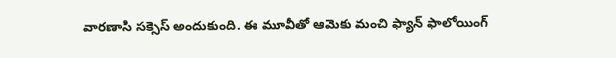వారణాసి సక్సెస్ అందుకుంది. ఈ మూవీతో ఆమెకు మంచి ఫ్యాన్ ఫాలోయింగ్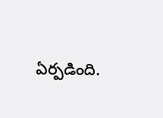ఏర్పడింది.